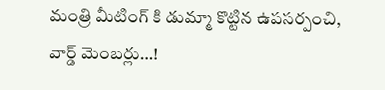మంత్రి మీటింగ్ కి డుమ్మా కొట్టిన ఉపసర్పంచి, వార్డ్ మెంబర్లు…!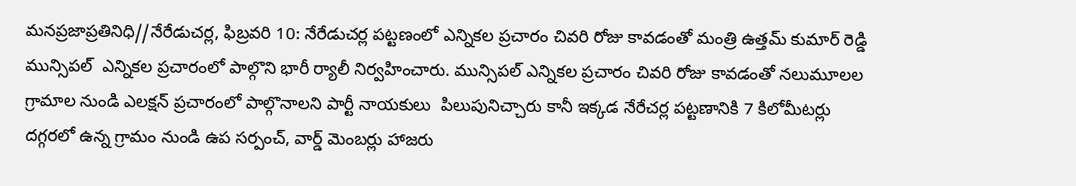మనప్రజాప్రతినిధి//నేరేడుచర్ల, ఫిబ్రవరి 10: నేరేడుచర్ల పట్టణంలో ఎన్నికల ప్రచారం చివరి రోజు కావడంతో మంత్రి ఉత్తమ్ కుమార్ రెడ్డి మున్సిపల్  ఎన్నికల ప్రచారంలో పాల్గొని భారీ ర్యాలీ నిర్వహించారు. మున్సిపల్ ఎన్నికల ప్రచారం చివరి రోజు కావడంతో నలుమూలల గ్రామాల నుండి ఎలక్షన్ ప్రచారంలో పాల్గొనాలని పార్టీ నాయకులు  పిలుపునిచ్చారు కానీ ఇక్కడ నేరేచర్ల పట్టణానికి 7 కిలోమీటర్లు దగ్గరలో ఉన్న గ్రామం నుండి ఉప సర్పంచ్, వార్డ్ మెంబర్లు హాజరు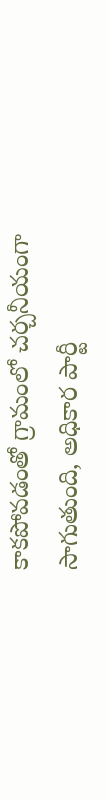కాకపోవడంతో గ్రామంలో చర్చనీయంగా సాగుతుంది, అధికార పార్టీ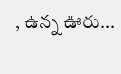, ఉన్న ఊరు...